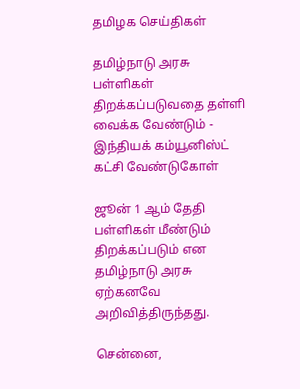தமிழக செய்திகள்

தமிழ்நாடு அரசு பள்ளிகள் திறக்கப்படுவதை தள்ளி வைக்க வேண்டும் - இந்தியக் கம்யூனிஸ்ட் கட்சி வேண்டுகோள்

ஜூன் 1 ஆம் தேதி பள்ளிகள் மீண்டும் திறக்கப்படும் என தமிழ்நாடு அரசு ஏற்கனவே அறிவித்திருந்தது.

சென்னை,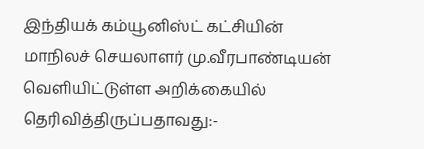இந்தியக் கம்யூனிஸ்ட் கட்சியின் மாநிலச் செயலாளர் மு.வீரபாண்டியன் வெளியிட்டுள்ள அறிக்கையில் தெரிவித்திருப்பதாவது:-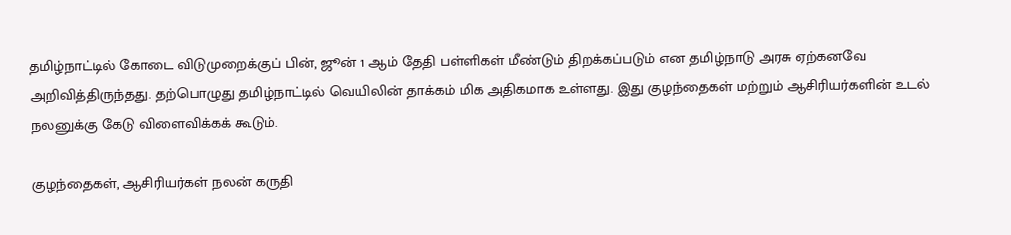தமிழ்நாட்டில் கோடை விடுமுறைக்குப் பின், ஜூன் 1 ஆம் தேதி பள்ளிகள் மீண்டும் திறக்கப்படும் என தமிழ்நாடு அரசு ஏற்கனவே அறிவித்திருந்தது. தற்பொழுது தமிழ்நாட்டில் வெயிலின் தாக்கம் மிக அதிகமாக உள்ளது. இது குழந்தைகள் மற்றும் ஆசிரியர்களின் உடல் நலனுக்கு கேடு விளைவிக்கக் கூடும்.

குழந்தைகள், ஆசிரியர்கள் நலன் கருதி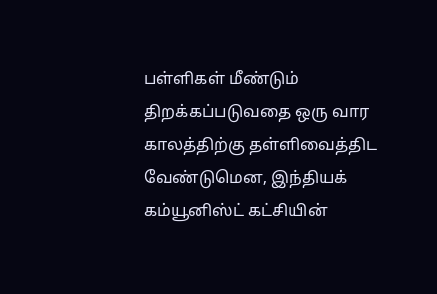பள்ளிகள் மீண்டும் திறக்கப்படுவதை ஒரு வார காலத்திற்கு தள்ளிவைத்திட வேண்டுமென, இந்தியக் கம்யூனிஸ்ட் கட்சியின்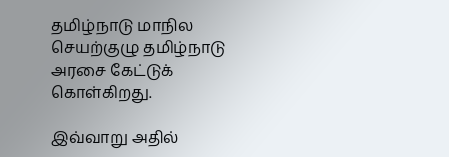தமிழ்நாடு மாநில செயற்குழு தமிழ்நாடு அரசை கேட்டுக் கொள்கிறது.

இவ்வாறு அதில்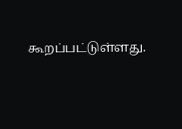கூறப்பட்டுள்ளது.